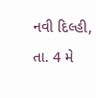નવી દિલ્હી, તા. 4 મે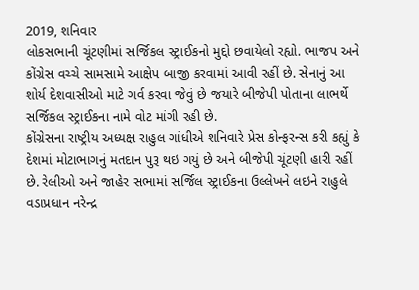2019, શનિવાર
લોકસભાની ચૂંટણીમાં સર્જિકલ સ્ટ્રાઈકનો મુદ્દો છવાયેલો રહ્યો. ભાજપ અને કોંગ્રેસ વચ્ચે સામસામે આક્ષેપ બાજી કરવામાં આવી રહીં છે. સેનાનું આ શોર્ય દેશવાસીઓ માટે ગર્વ કરવા જેવું છે જયારે બીજેપી પોતાના લાભર્થે સર્જિકલ સ્ટ્રાઈકના નામે વોટ માંગી રહી છે.
કોંગ્રેસના રાષ્ટ્રીય અધ્યક્ષ રાહુલ ગાંધીએ શનિવારે પ્રેસ કોન્ફરન્સ કરી કહ્યું કે દેશમાં મોટાભાગનું મતદાન પુરૂ થઇ ગયું છે અને બીજેપી ચૂંટણી હારી રહીં છે. રેલીઓ અને જાહેર સભામાં સર્જિલ સ્ટ્રાઈકના ઉલ્લેખને લઇને રાહુલે વડાપ્રધાન નરેન્દ્ર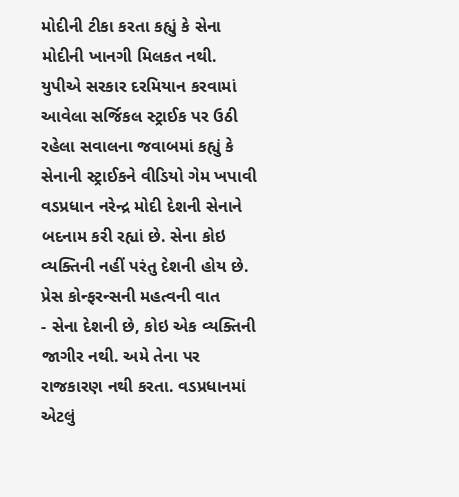મોદીની ટીકા કરતા કહ્યું કે સેના મોદીની ખાનગી મિલકત નથી.
યુપીએ સરકાર દરમિયાન કરવામાં આવેલા સર્જિકલ સ્ટ્રાઈક પર ઉઠી રહેલા સવાલના જવાબમાં કહ્યું કે સેનાની સ્ટ્રાઈકને વીડિયો ગેમ ખપાવી વડપ્રધાન નરેન્દ્ર મોદી દેશની સેનાને બદનામ કરી રહ્યાં છે. સેના કોઇ વ્યક્તિની નહીં પરંતુ દેશની હોય છે.
પ્રેસ કોન્ફરન્સની મહત્વની વાત
- સેના દેશની છે, કોઇ એક વ્યક્તિની જાગીર નથી. અમે તેના પર રાજકારણ નથી કરતા. વડપ્રધાનમાં એટલું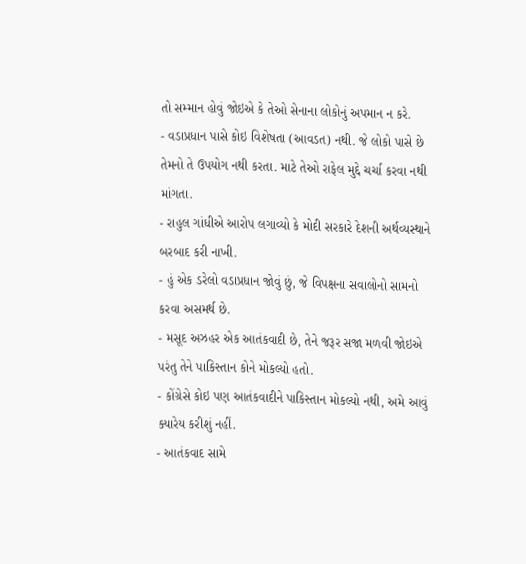તો સમ્માન હોવું જોઇએ કે તેઓ સેનાના લોકોનું અપમાન ન કરે.
- વડાપ્રધાન પાસે કોઇ વિશેષતા (આવડત) નથી. જે લોકો પાસે છે તેમનો તે ઉપયોગ નથી કરતા. માટે તેઓ રાફેલ મુદ્દે ચર્ચા કરવા નથી માંગતા.
- રાહુલ ગાંધીએ આરોપ લગાવ્યો કે મોદી સરકારે દેશની અર્થવ્યસ્થાને બરબાદ કરી નાખી.
- હું એક ડરેલો વડાપ્રધાન જોવું છું, જે વિપક્ષના સવાલોનો સામનો કરવા અસમર્થ છે.
- મસૂદ અઝહર એક આતંકવાદી છે, તેને જરૂર સજા મળવી જોઇએ પરંતુ તેને પાકિસ્તાન કોને મોકલ્યો હતો.
- કોંગ્રેસે કોઇ પણ આતંકવાદીને પાકિસ્તાન મોકલ્યો નથી, અમે આવું ક્યારેય કરીશું નહીં.
- આતંકવાદ સામે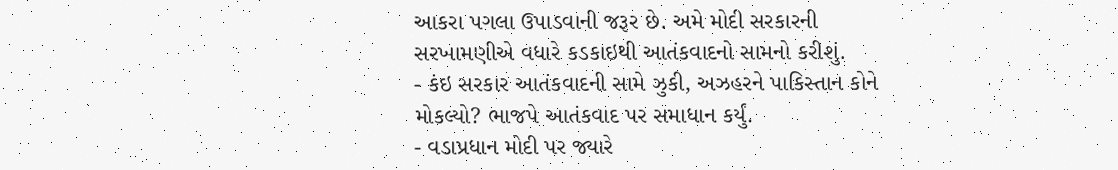આકરા પગલા ઉપાડવાની જરૂર છે. અમે મોદી સરકારની સરખામણીએ વધારે કડકાઇથી આતંકવાદનો સામનો કરીશું.
- કંઇ સરકાર આતંકવાદની સામે ઝુકી, અઝહરને પાકિસ્તાન કોને મોકલ્યો? ભાજપે આતંકવાદ પર સમાધાન કર્યું.
- વડાપ્રધાન મોદી પર જ્યારે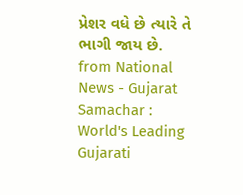પ્રેશર વધે છે ત્યારે તે ભાગી જાય છે.
from National News - Gujarat Samachar : World's Leading Gujarati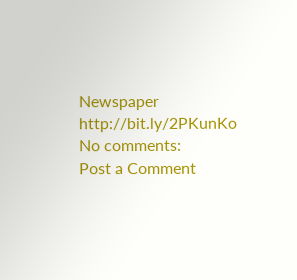Newspaper http://bit.ly/2PKunKo
No comments:
Post a Comment